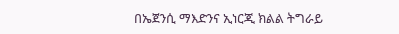በኤጀንሲ ማእድንና ኢነርጂ ክልል ትግራይ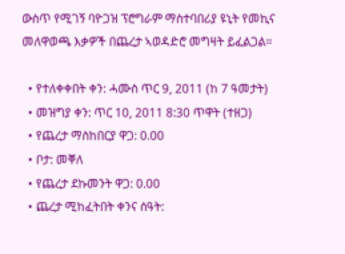ውስጥ የሚገኝ ባዮጋዝ ፕሮግራም ማስተባበሪያ ዩኒት የመኪና መለዋወጫ እቃዎች በጨረታ ኣወዳድሮ መግዛት ይፈልጋል።

  • የተለቀቀበት ቀን: ሓሙስ ጥር 9, 2011 (ከ 7 ዓመታት)
  • መዝግያ ቀን: ጥር 10, 2011 8:30 ጥዋት (ተዘጋ)
  • የጨረታ ማስከበርያ ዋጋ: 0.00
  • ቦታ: መቐለ
  • የጨረታ ደኩመንት ዋጋ: 0.00
  • ጨረታ ሚከፈትበት ቀንና ሰዓት: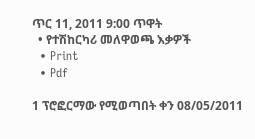ጥር 11, 2011 9:00 ጥዋት
  • የተሽከርካሪ መለዋወጫ እቃዎች
  • Print
  • Pdf

1 ፕሮፎርማው የሚወጣበት ቀን 08/05/2011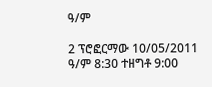ዓ/ም

2 ፕሮፎርማው 10/05/2011 ዓ/ም 8:30 ተዘግቶ 9:00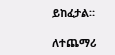ይከፈታል።

ለተጨማሪ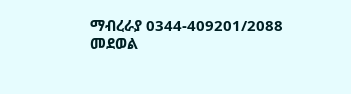ማብረራያ 0344-409201/2088 መደወል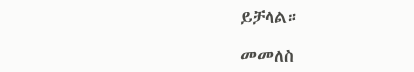ይቻላል።

መመለስ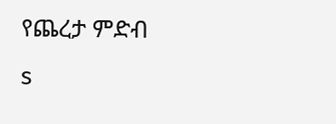የጨረታ ምድብ
s